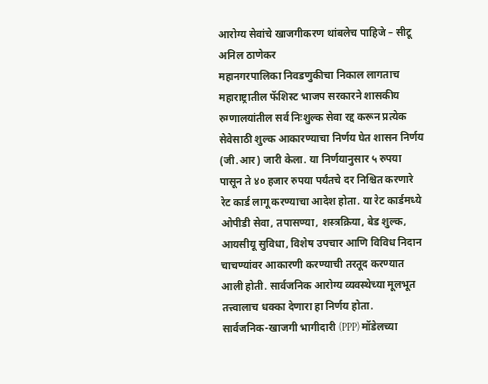आरोग्य सेवांचे खाजगीकरण थांबलेच पाहिजे – सीटू
अनिल ठाणेकर
महानगरपालिका निवडणुकीचा निकाल लागताच महाराष्ट्रातील फॅशिस्ट भाजप सरकारने शासकीय रुग्णालयांतील सर्व निःशुल्क सेवा रद्द करून प्रत्येक सेवेसाठी शुल्क आकारण्याचा निर्णय घेत शासन निर्णय (जी.आर) जारी केला. या निर्णयानुसार ५ रुपया पासून ते ४० हजार रुपया पर्यंतचे दर निश्चित करणारे रेट कार्ड लागू करण्याचा आदेश होता. या रेट कार्डमध्ये ओपीडी सेवा, तपासण्या, शस्त्रक्रिया, बेड शुल्क, आयसीयू सुविधा, विशेष उपचार आणि विविध निदान चाचण्यांवर आकारणी करण्याची तरतूद करण्यात आली होती. सार्वजनिक आरोग्य व्यवस्थेच्या मूलभूत तत्त्वालाच धक्का देणारा हा निर्णय होता.
सार्वजनिक-खाजगी भागीदारी (PPP) मॉडेलच्या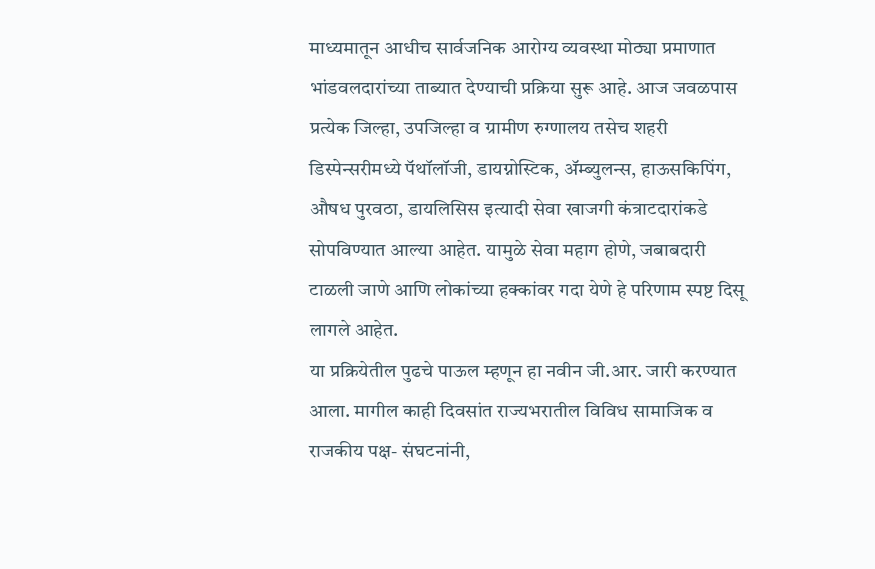माध्यमातून आधीच सार्वजनिक आरोग्य व्यवस्था मोठ्या प्रमाणात भांडवलदारांच्या ताब्यात देण्याची प्रक्रिया सुरू आहे. आज जवळपास प्रत्येक जिल्हा, उपजिल्हा व ग्रामीण रुग्णालय तसेच शहरी डिस्पेन्सरीमध्ये पॅथॉलॉजी, डायग्नोस्टिक, ॲम्ब्युलन्स, हाऊसकिपिंग, औषध पुरवठा, डायलिसिस इत्यादी सेवा खाजगी कंत्राटदारांकडे सोपविण्यात आल्या आहेत. यामुळे सेवा महाग होणे, जबाबदारी टाळली जाणे आणि लोकांच्या हक्कांवर गदा येणे हे परिणाम स्पष्ट दिसू लागले आहेत.
या प्रक्रियेतील पुढचे पाऊल म्हणून हा नवीन जी.आर. जारी करण्यात आला. मागील काही दिवसांत राज्यभरातील विविध सामाजिक व राजकीय पक्ष- संघटनांनी,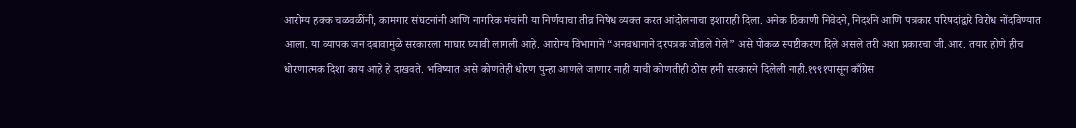आरोग्य हक्क चळवळींनी, कामगार संघटनांनी आणि नागरिक मंचांनी या निर्णयाचा तीव्र निषेध व्यक्त करत आंदोलनाचा इशाराही दिला. अनेक ठिकाणी निवेदने, निदर्शने आणि पत्रकार परिषदांद्वारे विरोध नोंदविण्यात आला. या व्यापक जन दबावामुळे सरकारला माघार घ्यावी लागली आहे. आरोग्य विभागाने “अनवधानाने दरपत्रक जोडले गेले” असे पोकळ स्पष्टीकरण दिले असले तरी अशा प्रकारचा जी.आर. तयार होणे हीच धोरणात्मक दिशा काय आहे हे दाखवते. भविष्यात असे कोणतेही धोरण पुन्हा आणले जाणार नाही याची कोणतीही ठोस हमी सरकारने दिलेली नाही.१९९१पासून काँग्रेस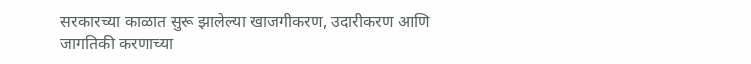सरकारच्या काळात सुरू झालेल्या खाजगीकरण, उदारीकरण आणि जागतिकी करणाच्या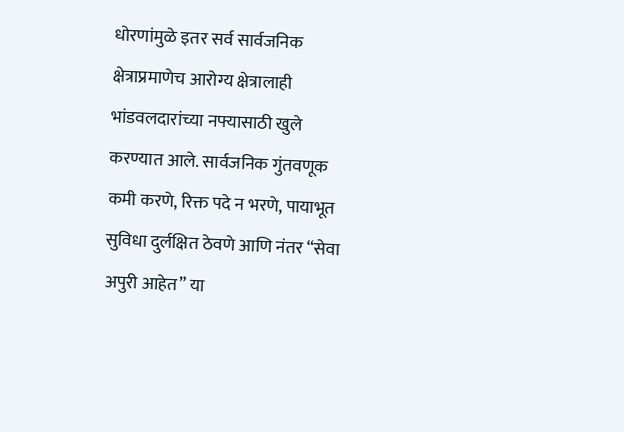धोरणांमुळे इतर सर्व सार्वजनिक क्षेत्राप्रमाणेच आरोग्य क्षेत्रालाही भांडवलदारांच्या नफ्यासाठी खुले करण्यात आले. सार्वजनिक गुंतवणूक कमी करणे, रिक्त पदे न भरणे, पायाभूत सुविधा दुर्लक्षित ठेवणे आणि नंतर “सेवा अपुरी आहेत” या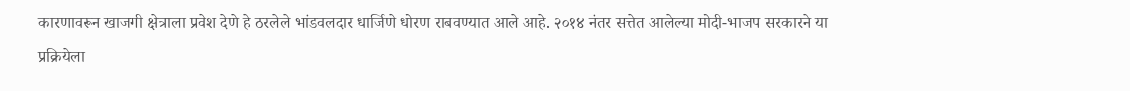कारणावरून खाजगी क्षेत्राला प्रवेश देणे हे ठरलेले भांडवलदार धार्जिणे धोरण राबवण्यात आले आहे. २०१४ नंतर सत्तेत आलेल्या मोदी-भाजप सरकारने या प्रक्रियेला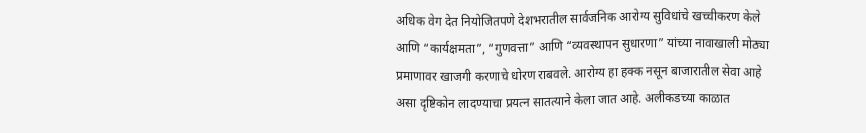अधिक वेग देत नियोजितपणे देशभरातील सार्वजनिक आरोग्य सुविधांचे खच्चीकरण केले आणि “कार्यक्षमता”, “गुणवत्ता” आणि “व्यवस्थापन सुधारणा” यांच्या नावाखाली मोठ्या प्रमाणावर खाजगी करणाचे धोरण राबवले. आरोग्य हा हक्क नसून बाजारातील सेवा आहे असा दृष्टिकोन लादण्याचा प्रयत्न सातत्याने केला जात आहे. अलीकडच्या काळात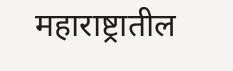महाराष्ट्रातील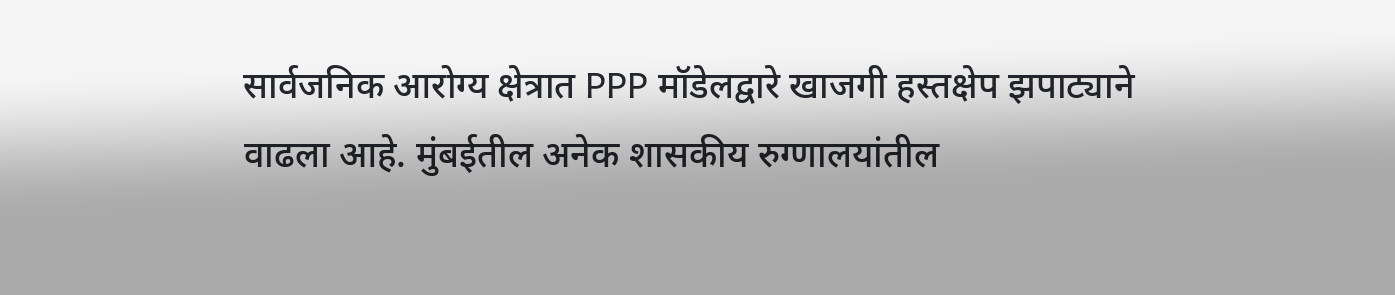सार्वजनिक आरोग्य क्षेत्रात PPP मॉडेलद्वारे खाजगी हस्तक्षेप झपाट्याने वाढला आहे. मुंबईतील अनेक शासकीय रुग्णालयांतील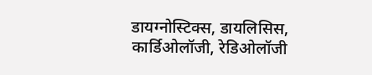डायग्नोस्टिक्स, डायलिसिस, कार्डिओलॉजी, रेडिओलॉजी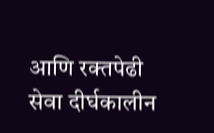आणि रक्तपेढी सेवा दीर्घकालीन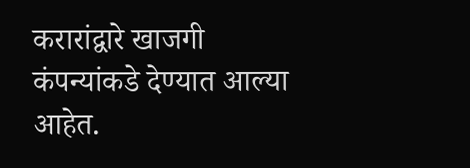करारांद्वारे खाजगी कंपन्यांकडे देण्यात आल्या आहेत.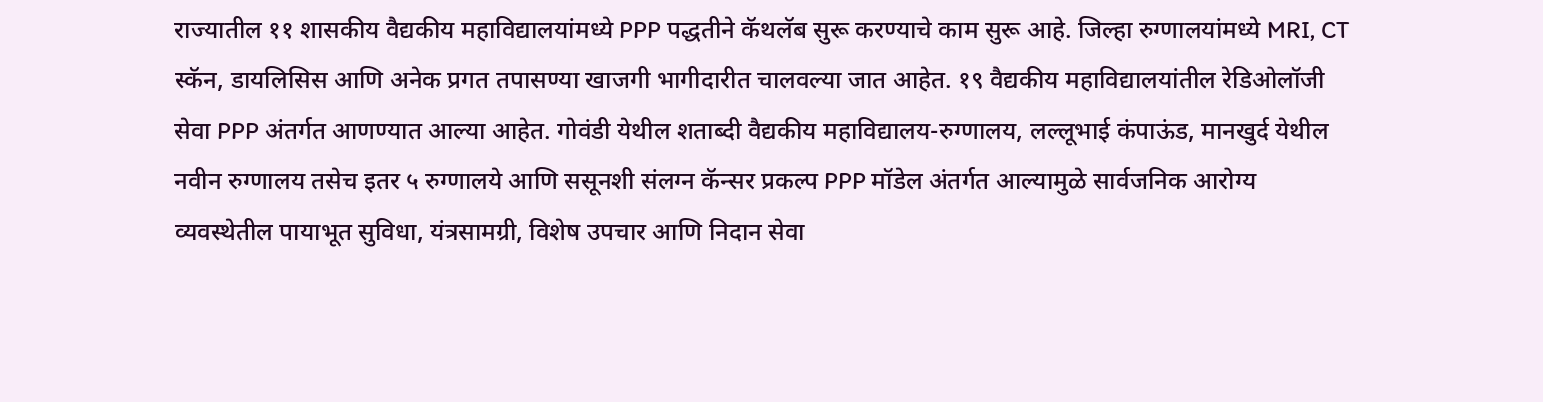राज्यातील ११ शासकीय वैद्यकीय महाविद्यालयांमध्ये PPP पद्धतीने कॅथलॅब सुरू करण्याचे काम सुरू आहे. जिल्हा रुग्णालयांमध्ये MRI, CT स्कॅन, डायलिसिस आणि अनेक प्रगत तपासण्या खाजगी भागीदारीत चालवल्या जात आहेत. १९ वैद्यकीय महाविद्यालयांतील रेडिओलॉजी सेवा PPP अंतर्गत आणण्यात आल्या आहेत. गोवंडी येथील शताब्दी वैद्यकीय महाविद्यालय-रुग्णालय, लल्लूभाई कंपाऊंड, मानखुर्द येथील नवीन रुग्णालय तसेच इतर ५ रुग्णालये आणि ससूनशी संलग्न कॅन्सर प्रकल्प PPP मॉडेल अंतर्गत आल्यामुळे सार्वजनिक आरोग्य व्यवस्थेतील पायाभूत सुविधा, यंत्रसामग्री, विशेष उपचार आणि निदान सेवा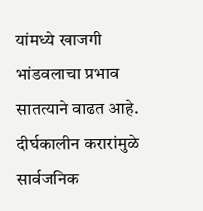यांमध्ये खाजगी भांडवलाचा प्रभाव सातत्याने वाढत आहे. दीर्घकालीन करारांमुळे सार्वजनिक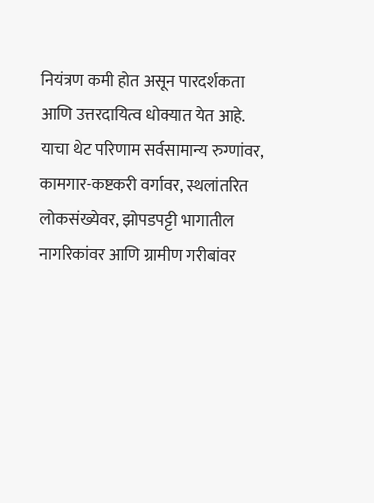नियंत्रण कमी होत असून पारदर्शकता आणि उत्तरदायित्व धोक्यात येत आहे. याचा थेट परिणाम सर्वसामान्य रुग्णांवर, कामगार-कष्टकरी वर्गावर, स्थलांतरित लोकसंख्येवर, झोपडपट्टी भागातील नागरिकांवर आणि ग्रामीण गरीबांवर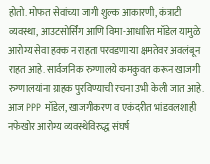होतो. मोफत सेवांच्या जागी शुल्क आकारणी, कंत्राटी व्यवस्था, आउटसोर्सिंग आणि विमा-आधारित मॉडेल यामुळे आरोग्य सेवा हक्क न राहता परवडणाऱ्या क्षमतेवर अवलंबून राहत आहे. सार्वजनिक रुग्णालये कमकुवत करून खाजगी रुग्णालयांना ग्राहक पुरविण्याची रचना उभी केली जात आहे.
आज PPP मॉडेल, खाजगीकरण व एकंदरीत भांडवलशाही नफेखोर आरोग्य व्यवस्थेविरुद्ध संघर्ष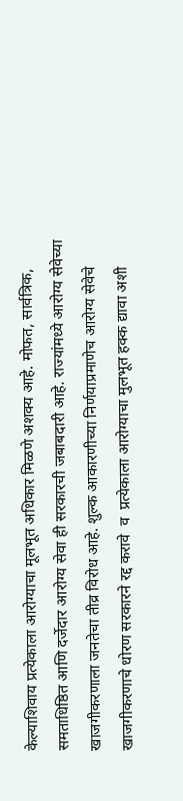केल्याशिवाय प्रत्येकाला आरोग्याचा मूलभूत अधिकार मिळणे अशक्य आहे. मोफत, सार्वत्रिक, समताधिष्ठित आणि दर्जेदार आरोग्य सेवा ही सरकारची जबाबदारी आहे. राज्यांमध्ये आरोग्य सेवेच्या खाजगीकरणाला जनतेचा तीव्र विरोध आहे. शुल्क आकारणीच्या निर्णयाप्रमाणेच आरोग्य सेवेचे खाजगीकरणाचे धोरण सरकारने रद्द करावे  व  प्रत्येकाला आरोग्याचा मुलभूत हक्क द्यावा अशी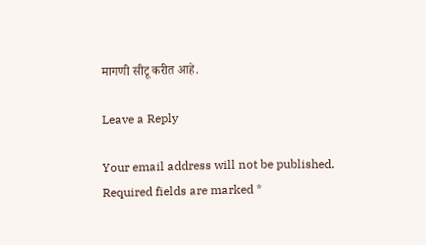मागणी सीटू करीत आहे.

Leave a Reply

Your email address will not be published. Required fields are marked *